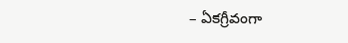– ఏకగ్రీవంగా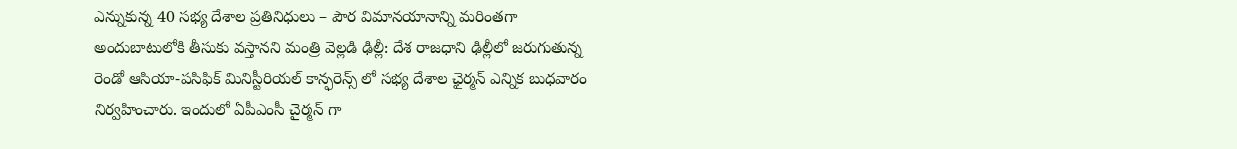ఎన్నుకున్న 40 సభ్య దేశాల ప్రతినిధులు – పౌర విమానయానాన్ని మరింతగా అందుబాటులోకి తీసుకు వస్తానని మంత్రి వెల్లడి ఢిల్లీ: దేశ రాజధాని ఢిల్లీలో జరుగుతున్న రెండో ఆసియా-పసిఫిక్ మినిస్టీరియల్ కాన్ఫరెన్స్ లో సభ్య దేశాల ఛైర్మన్ ఎన్నిక బుధవారం నిర్వహించారు. ఇందులో ఏపీఎంసీ చైర్మన్ గా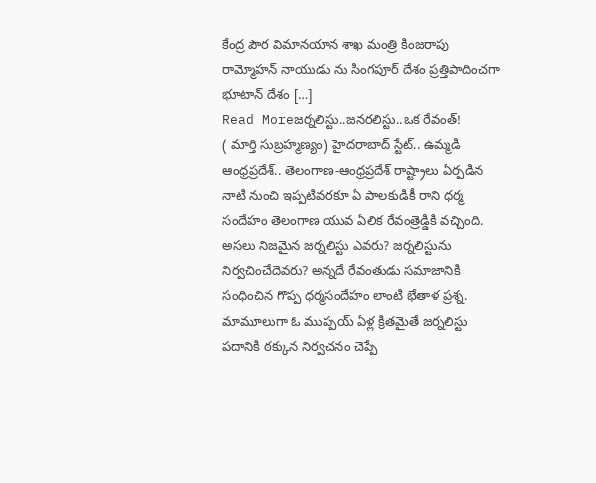కేంద్ర పౌర విమానయాన శాఖ మంత్రి కింజరాపు రామ్మోహన్ నాయుడు ను సింగపూర్ దేశం ప్రత్తిపాదించగా భూటాన్ దేశం […]
Read Moreజర్నలిస్టు..జనరలిస్టు..ఒక రేవంత్!
( మార్తి సుబ్రహ్మణ్యం) హైదరాబాద్ స్టేట్.. ఉమ్మడి ఆంధ్రప్రదేశ్.. తెలంగాణ-ఆంధ్రప్రదేశ్ రాష్ట్రాలు ఏర్పడిన నాటి నుంచి ఇప్పటివరకూ ఏ పాలకుడికీ రాని ధర్మ సందేహం తెలంగాణ యువ ఏలిక రేవంత్రెడ్డికి వచ్చింది. అసలు నిజమైన జర్నలిస్టు ఎవరు? జర్నలిస్టును నిర్వచించేదెవరు? అన్నదే రేవంతుడు సమాజానికి సంధించిన గొప్ప ధర్మసందేహం లాంటి భేతాళ ప్రశ్న. మామూలుగా ఓ ముప్పయ్ ఏళ్ల క్రితమైతే జర్నలిస్టు పదానికి ఠక్కున నిర్వచనం చెప్పే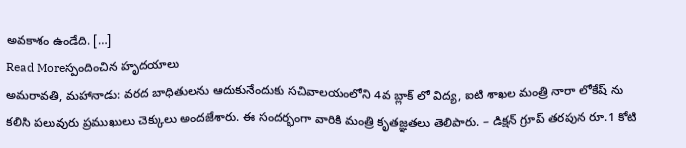అవకాశం ఉండేది. […]
Read Moreస్పందించిన హృదయాలు
అమరావతి, మహానాడు: వరద బాధితులను ఆదుకునేందుకు సచివాలయంలోని 4వ బ్లాక్ లో విద్య, ఐటి శాఖల మంత్రి నారా లోకేష్ ను కలిసి పలువురు ప్రముఖులు చెక్కులు అందజేశారు. ఈ సందర్భంగా వారికి మంత్రి కృతజ్ఞతలు తెలిపారు. – డిక్షన్ గ్రూప్ తరపున రూ.1 కోటి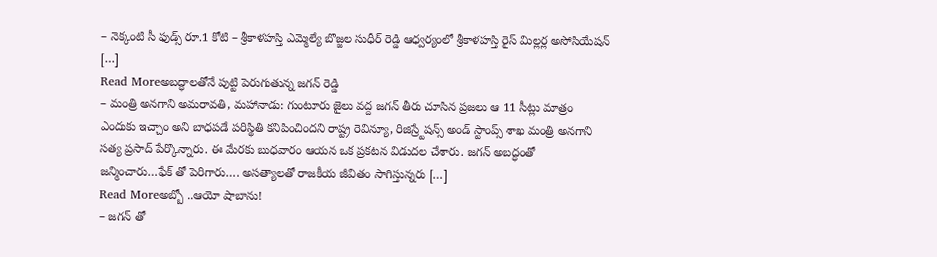– నెక్కంటి సీ ఫుడ్స్ రూ.1 కోటి – శ్రీకాళహస్తి ఎమ్మెల్యే బొజ్జల సుధీర్ రెడ్డి ఆధ్వర్యంలో శ్రీకాళహస్తి రైస్ మిల్లర్ల అసోసియేషన్ […]
Read Moreఅబద్ధాలతోనే పుట్టి పెరుగుతున్న జగన్ రెడ్డి
– మంత్రి అనగాని అమరావతి, మహానాడు: గుంటూరు జైలు వద్ద జగన్ తీరు చూసిన ప్రజలు ఆ 11 సీట్లు మాత్రం ఎందుకు ఇచ్చాం అని బాధపడే పరిస్థితి కనిపించిందని రాష్ట్ర రెవిన్యూ, రిజిస్ర్టేషన్స్ అండ్ స్టాంప్స్ శాఖ మంత్రి అనగాని సత్య ప్రసాద్ పేర్కొన్నారు. ఈ మేరకు బుధవారం ఆయన ఒక ప్రకటన విడుదల చేశారు. జగన్ అబద్ధంతో జన్మించారు…ఫేక్ తో పెరిగారు…. అసత్యాలతో రాజకీయ జీవితం సాగిస్తున్నరు […]
Read Moreఅబ్బో ..ఆయో షాబాను!
– జగన్ తో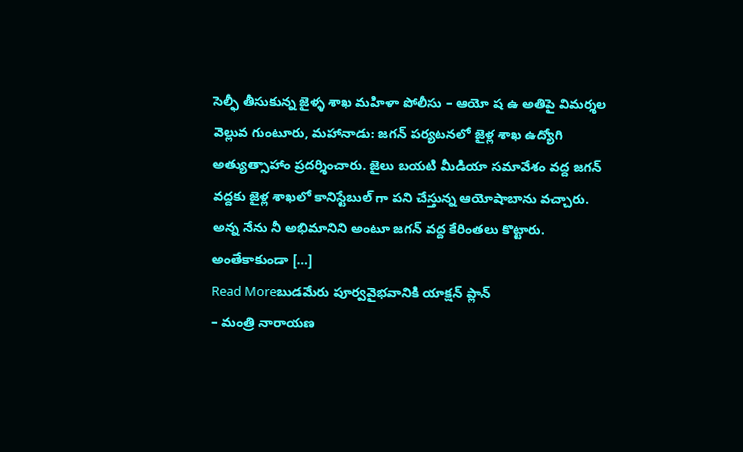సెల్ఫీ తీసుకున్న జైళ్ళ శాఖ మహిళా పోలీసు – ఆయో ష ఉ అతిపై విమర్శల వెల్లువ గుంటూరు, మహానాడు: జగన్ పర్యటనలో జైళ్ల శాఖ ఉద్యోగి అత్యుత్సాహాం ప్రదర్శించారు. జైలు బయటి మీడియా సమావేశం వద్ద జగన్ వద్దకు జైళ్ల శాఖలో కానిస్టేబుల్ గా పని చేస్తున్న ఆయోషాబాను వచ్చారు. అన్న నేను నీ అభిమానిని అంటూ జగన్ వద్ద కేరింతలు కొట్టారు. అంతేకాకుండా […]
Read Moreబుడమేరు పూర్వవైభవానికి యాక్షన్ ప్లాన్
– మంత్రి నారాయణ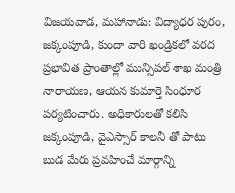విజయవాడ, మహానాడు: విద్యాధర పురం, జక్కంపూడి, కుందా వారి ఖండ్రికలో వరద ప్రభావిత ప్రాంతాల్లో మున్సిపల్ శాఖ మంత్రి నారాయణ, ఆయన కుమార్తె సింధూర పర్యటించారు. అధికారులతో కలిసి జక్కంపూడి, వైఎస్సార్ కాలనీ తో పాటు బుడ మేరు ప్రవహించే మార్గాన్ని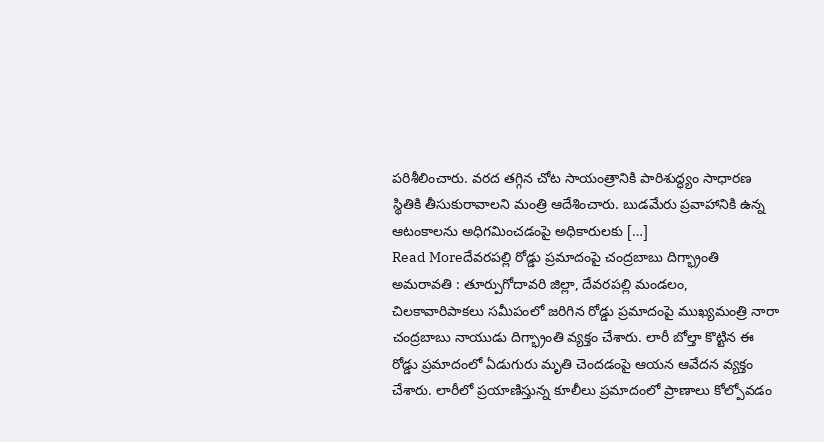పరిశీలించారు. వరద తగ్గిన చోట సాయంత్రానికి పారిశుద్ధ్యం సాధారణ స్థితికి తీసుకురావాలని మంత్రి ఆదేశించారు. బుడమేరు ప్రవాహానికి ఉన్న ఆటంకాలను అధిగమించడంపై అధికారులకు […]
Read Moreదేవరపల్లి రోడ్డు ప్రమాదంపై చంద్రబాబు దిగ్భ్రాంతి
అమరావతి : తూర్పుగోదావరి జిల్లా, దేవరపల్లి మండలం, చిలకావారిపాకలు సమీపంలో జరిగిన రోడ్డు ప్రమాదంపై ముఖ్యమంత్రి నారా చంద్రబాబు నాయుడు దిగ్భ్రాంతి వ్యక్తం చేశారు. లారీ బోల్తా కొట్టిన ఈ రోడ్డు ప్రమాదంలో ఏడుగురు మృతి చెందడంపై ఆయన ఆవేదన వ్యక్తం చేశారు. లారీలో ప్రయాణిస్తున్న కూలీలు ప్రమాదంలో ప్రాణాలు కోల్పోవడం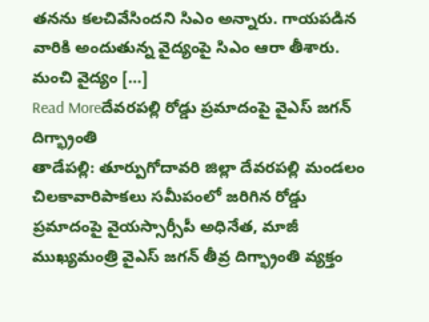తనను కలచివేసిందని సిఎం అన్నారు. గాయపడిన వారికి అందుతున్న వైద్యంపై సిఎం ఆరా తీశారు. మంచి వైద్యం […]
Read Moreదేవరపల్లి రోడ్డు ప్రమాదంపై వైఎస్ జగన్ దిగ్భ్రాంతి
తాడేపల్లి: తూర్పుగోదావరి జిల్లా దేవరపల్లి మండలం చిలకావారిపాకలు సమీపంలో జరిగిన రోడ్డు ప్రమాదంపై వైయస్సార్సీపీ అధినేత, మాజీ ముఖ్యమంత్రి వైఎస్ జగన్ తీవ్ర దిగ్భ్రాంతి వ్యక్తం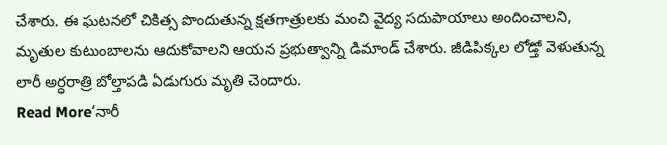చేశారు. ఈ ఘటనలో చికిత్స పొందుతున్న క్షతగాత్రులకు మంచి వైద్య సదుపాయాలు అందించాలని, మృతుల కుటుంబాలను ఆదుకోవాలని ఆయన ప్రభుత్వాన్ని డిమాండ్ చేశారు. జీడిపిక్కల లోడ్తో వెళుతున్న లారీ అర్ధరాత్రి బోల్తాపడి ఏడుగురు మృతి చెందారు.
Read More‘నారీ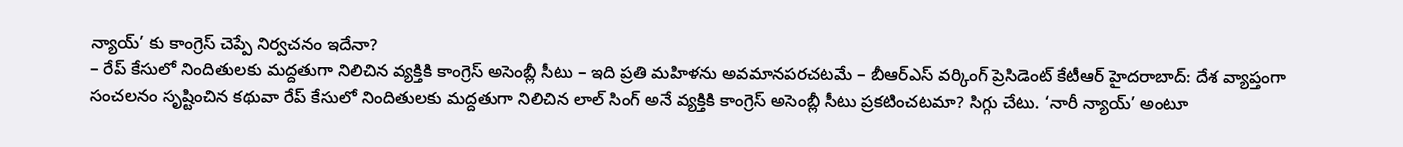న్యాయ్’ కు కాంగ్రెస్ చెప్పే నిర్వచనం ఇదేనా?
– రేప్ కేసులో నిందితులకు మద్దతుగా నిలిచిన వ్యక్తికి కాంగ్రెస్ అసెంబ్లీ సీటు – ఇది ప్రతి మహిళను అవమానపరచటమే – బీఆర్ఎస్ వర్కింగ్ ప్రెసిడెంట్ కేటీఆర్ హైదరాబాద్: దేశ వ్యాప్తంగా సంచలనం సృష్టించిన కథువా రేప్ కేసులో నిందితులకు మద్దతుగా నిలిచిన లాల్ సింగ్ అనే వ్యక్తికి కాంగ్రెస్ అసెంబ్లీ సీటు ప్రకటించటమా? సిగ్గు చేటు. ‘నారీ న్యాయ్’ అంటూ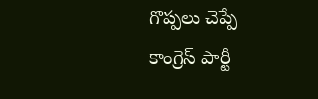గొప్పలు చెప్పే కాంగ్రెస్ పార్టీ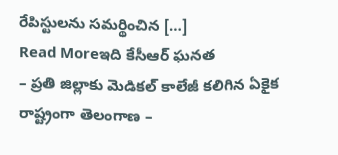రేపిస్టులను సమర్థించిన […]
Read Moreఇది కేసీఆర్ ఘనత
– ప్రతి జిల్లాకు మెడికల్ కాలేజీ కలిగిన ఏకైక రాష్ట్రంగా తెలంగాణ –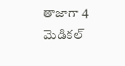తాజాగా 4 మెడికల్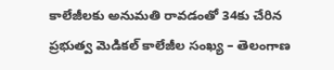కాలేజీలకు అనుమతి రావడంతో 34కు చేరిన ప్రభుత్వ మెడికల్ కాలేజీల సంఖ్య – తెలంగాణ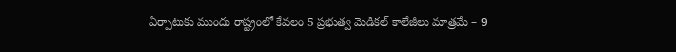ఏర్పాటుకు ముందు రాష్ట్రంలో కేవలం 5 ప్రభుత్వ మెడికల్ కాలేజీలు మాత్రమే – 9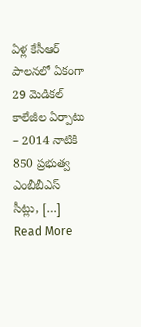ఏళ్ల కేసీఆర్ పాలనలో ఏకంగా 29 మెడికల్ కాలేజీల ఏర్పాటు – 2014 నాటికి 850 ప్రభుత్వ ఎంబీబీఎస్ సీట్లు, […]
Read More